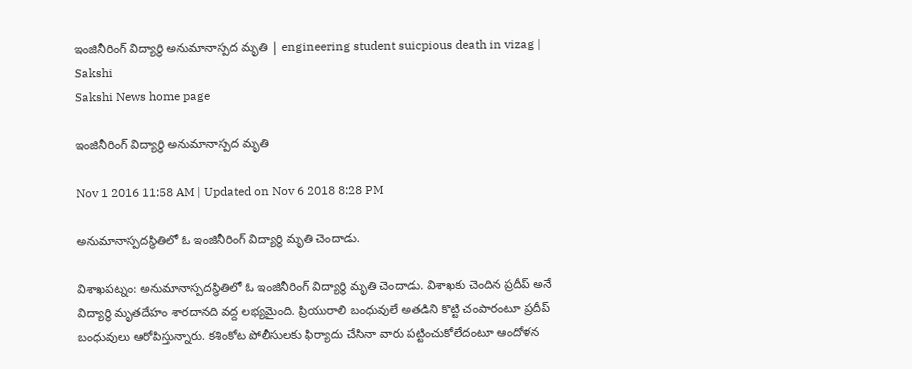ఇంజినీరింగ్‌ విద్యార్థి అనుమానాస్పద మృతి | engineering student suicpious death in vizag | Sakshi
Sakshi News home page

ఇంజినీరింగ్‌ విద్యార్థి అనుమానాస్పద మృతి

Nov 1 2016 11:58 AM | Updated on Nov 6 2018 8:28 PM

అనుమానాస్పదస్థితిలో ఓ ఇంజినీరింగ్‌ విద్యార్థి మృతి చెందాడు.

విశాఖపట్నం: అనుమానాస్పదస్థితిలో ఓ ఇంజినీరింగ్‌ విద్యార్థి మృతి చెందాడు. విశాఖకు చెందిన ప్రదీప్‌ అనే విద్యార్థి మృతదేహం శారదానది వద్ద లభ్యమైంది. ప్రియురాలి బంధువులే అతడిని కొట్టి చంపారంటూ ప్రదీప్‌ బంధువులు ఆరోపిస్తున్నారు. కశింకోట పోలీసులకు ఫిర్యాదు చేసినా వారు పట్టించుకోలేదంటూ ఆందోళన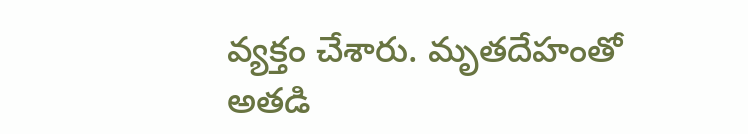వ్యక్తం చేశారు. మృతదేహంతో అతడి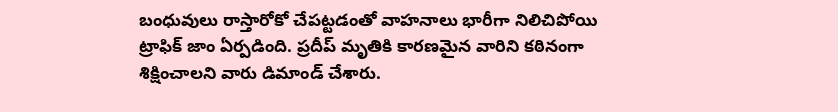బంధువులు రాస్తారోకో చేపట్టడంతో వాహనాలు భారీగా నిలిచిపోయి ట్రాఫిక్‌ జాం ఏర్పడింది. ప్రదీప్ మృతికి కారణమైన వారిని కఠినంగా శిక్షించాలని వారు డిమాండ్‌ చేశారు.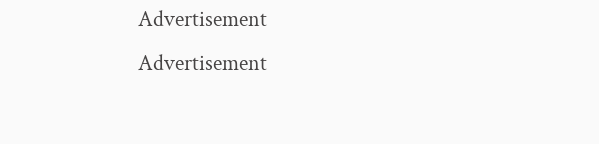Advertisement
Advertisement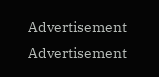Advertisement
Advertisement